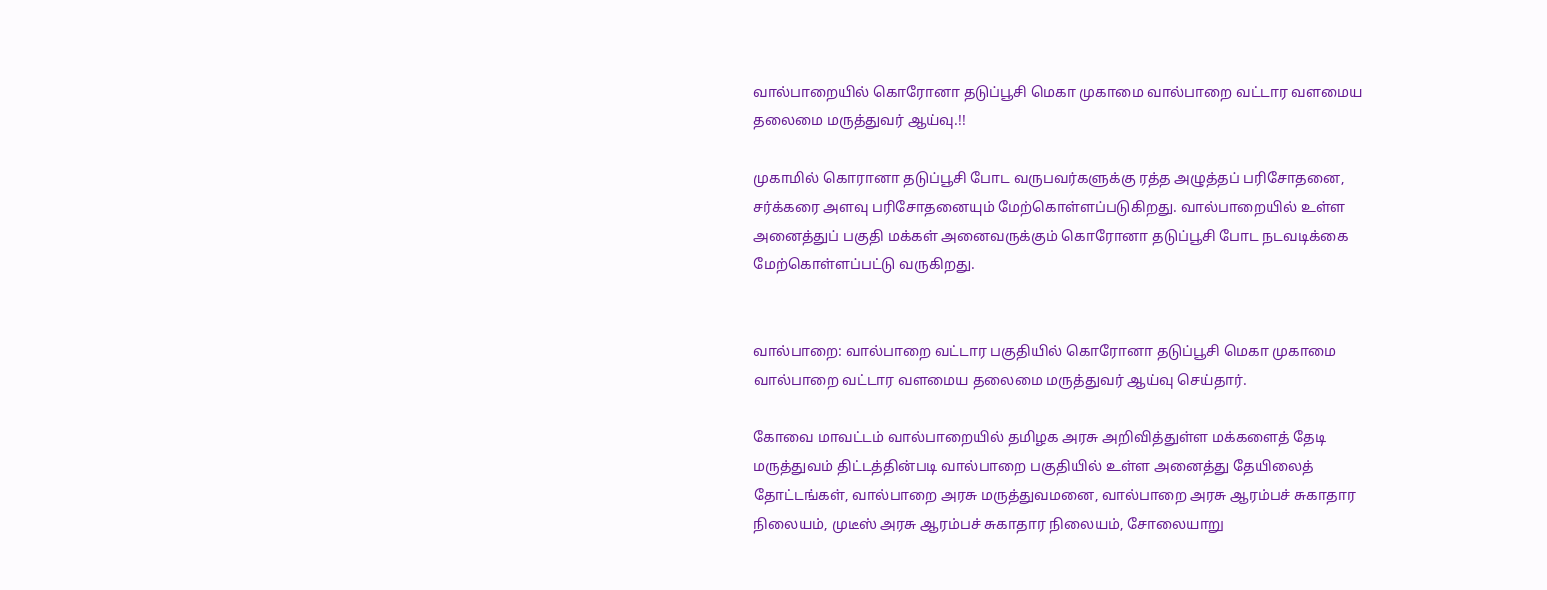வால்பாறையில் கொரோனா தடுப்பூசி மெகா முகாமை வால்பாறை வட்டார வளமைய தலைமை மருத்துவர் ஆய்வு.!!

முகாமில் கொரானா தடுப்பூசி போட வருபவர்களுக்கு ரத்த அழுத்தப் பரிசோதனை, சர்க்கரை அளவு பரிசோதனையும் மேற்கொள்ளப்படுகிறது. வால்பாறையில் உள்ள அனைத்துப் பகுதி மக்கள் அனைவருக்கும் கொரோனா தடுப்பூசி போட நடவடிக்கை மேற்கொள்ளப்பட்டு வருகிறது.


வால்பாறை: வால்பாறை வட்டார பகுதியில் கொரோனா தடுப்பூசி மெகா முகாமை வால்பாறை வட்டார வளமைய தலைமை மருத்துவர் ஆய்வு செய்தார்.

கோவை மாவட்டம் வால்பாறையில் தமிழக அரசு அறிவித்துள்ள மக்களைத் தேடி மருத்துவம் திட்டத்தின்படி வால்பாறை பகுதியில் உள்ள அனைத்து தேயிலைத் தோட்டங்கள், வால்பாறை அரசு மருத்துவமனை, வால்பாறை அரசு ஆரம்பச் சுகாதார நிலையம், முடீஸ் அரசு ஆரம்பச் சுகாதார நிலையம், சோலையாறு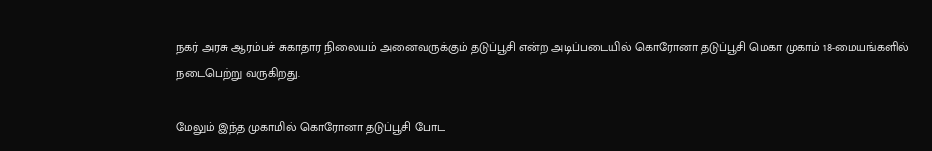நகர் அரசு ஆரம்பச் சுகாதார நிலையம் அனைவருக்கும் தடுப்பூசி என்ற அடிப்படையில் கொரோனா தடுப்பூசி மெகா முகாம் 18-மையங்களில் நடைபெற்று வருகிறது.

மேலும் இந்த முகாமில் கொரோனா தடுப்பூசி போட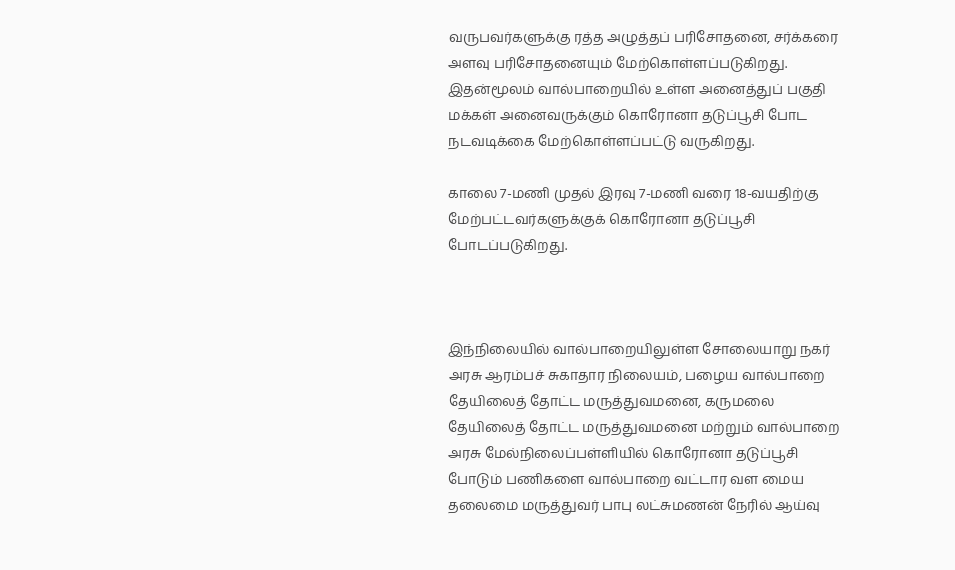வருபவர்களுக்கு ரத்த அழுத்தப் பரிசோதனை, சர்க்கரை அளவு பரிசோதனையும் மேற்கொள்ளப்படுகிறது. இதன்மூலம் வால்பாறையில் உள்ள அனைத்துப் பகுதி மக்கள் அனைவருக்கும் கொரோனா தடுப்பூசி போட நடவடிக்கை மேற்கொள்ளப்பட்டு வருகிறது.

காலை 7-மணி முதல் இரவு 7-மணி வரை 18-வயதிற்கு மேற்பட்டவர்களுக்குக் கொரோனா தடுப்பூசி போடப்படுகிறது.



இந்நிலையில் வால்பாறையிலுள்ள சோலையாறு நகர் அரசு ஆரம்பச் சுகாதார நிலையம், பழைய வால்பாறை தேயிலைத் தோட்ட மருத்துவமனை, கருமலை தேயிலைத் தோட்ட மருத்துவமனை மற்றும் வால்பாறை அரசு மேல்நிலைப்பள்ளியில் கொரோனா தடுப்பூசி போடும் பணிகளை வால்பாறை வட்டார வள மைய தலைமை மருத்துவர் பாபு லட்சுமணன் நேரில் ஆய்வு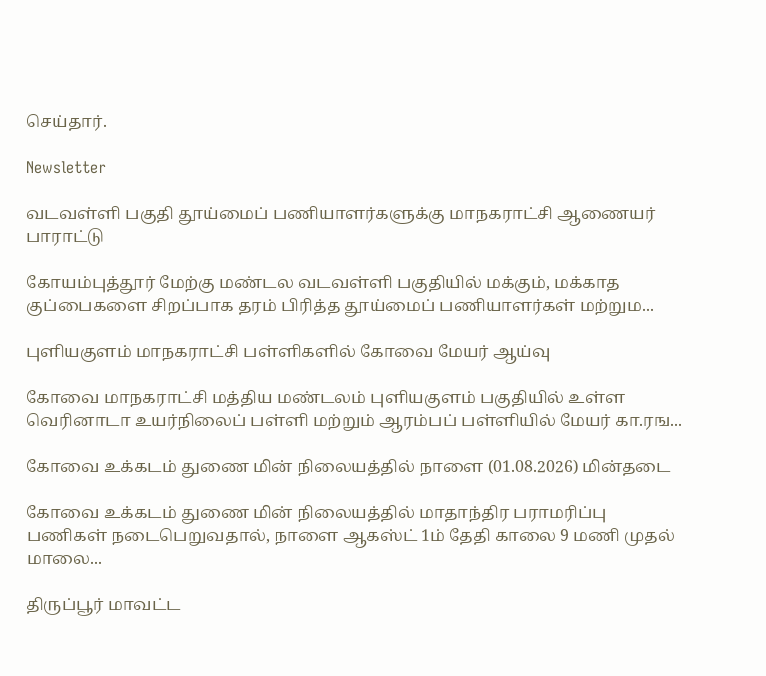செய்தார்.

Newsletter

வடவள்ளி பகுதி தூய்மைப் பணியாளர்களுக்கு மாநகராட்சி ஆணையர் பாராட்டு

கோயம்புத்தூர் மேற்கு மண்டல வடவள்ளி பகுதியில் மக்கும், மக்காத குப்பைகளை சிறப்பாக தரம் பிரித்த தூய்மைப் பணியாளர்கள் மற்றும...

புளியகுளம் மாநகராட்சி பள்ளிகளில் கோவை மேயர் ஆய்வு

கோவை மாநகராட்சி மத்திய மண்டலம் புளியகுளம் பகுதியில் உள்ள வெரினாடா உயர்நிலைப் பள்ளி மற்றும் ஆரம்பப் பள்ளியில் மேயர் கா.ரங...

கோவை உக்கடம் துணை மின் நிலையத்தில் நாளை (01.08.2026) மின்தடை

கோவை உக்கடம் துணை மின் நிலையத்தில் மாதாந்திர பராமரிப்பு பணிகள் நடைபெறுவதால், நாளை ஆகஸ்ட் 1ம் தேதி காலை 9 மணி முதல் மாலை...

திருப்பூர் மாவட்ட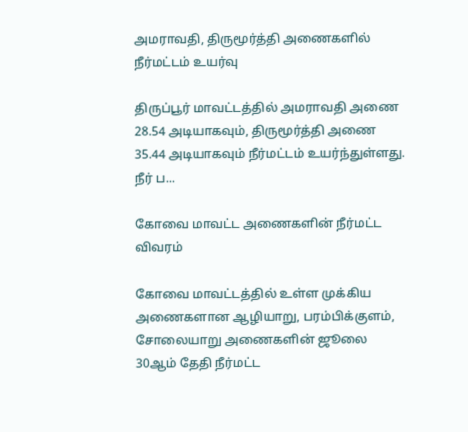அமராவதி, திருமூர்த்தி அணைகளில் நீர்மட்டம் உயர்வு

திருப்பூர் மாவட்டத்தில் அமராவதி அணை 28.54 அடியாகவும், திருமூர்த்தி அணை 35.44 அடியாகவும் நீர்மட்டம் உயர்ந்துள்ளது. நீர் ப...

கோவை மாவட்ட அணைகளின் நீர்மட்ட விவரம்

கோவை மாவட்டத்தில் உள்ள முக்கிய அணைகளான ஆழியாறு, பரம்பிக்குளம், சோலையாறு அணைகளின் ஜூலை 30ஆம் தேதி நீர்மட்ட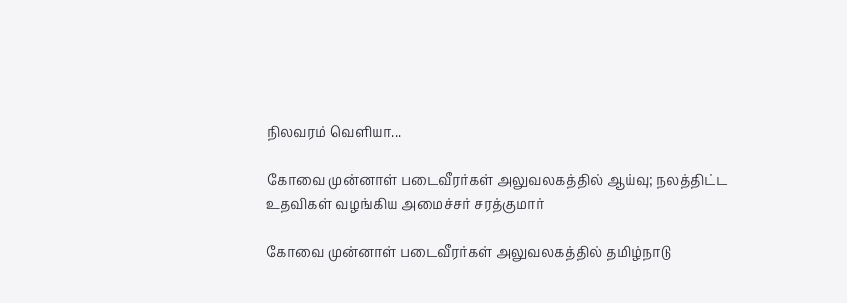நிலவரம் வெளியா...

கோவை முன்னாள் படைவீரர்கள் அலுவலகத்தில் ஆய்வு; நலத்திட்ட உதவிகள் வழங்கிய அமைச்சர் சரத்குமார்

கோவை முன்னாள் படைவீரர்கள் அலுவலகத்தில் தமிழ்நாடு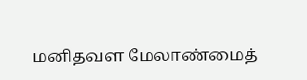மனிதவள மேலாண்மைத்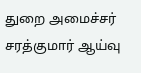துறை அமைச்சர் சரத்குமார் ஆய்வு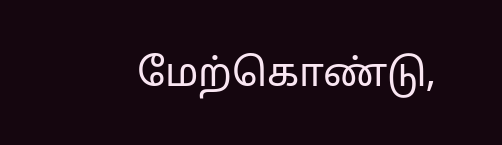மேற்கொண்டு,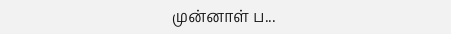முன்னாள் ப...